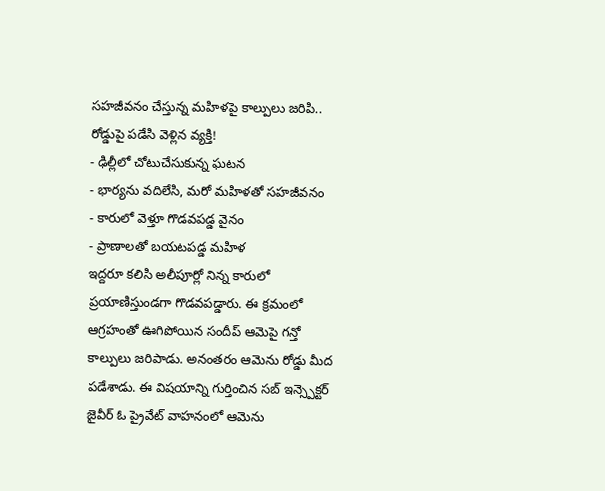సహజీవనం చేస్తున్న మహిళపై కాల్పులు జరిపి.. రోడ్డుపై పడేసి వెళ్లిన వ్యక్తి!
- ఢిల్లీలో చోటుచేసుకున్న ఘటన
- భార్యను వదిలేసి, మరో మహిళతో సహజీవనం
- కారులో వెళ్తూ గొడవపడ్డ వైనం
- ప్రాణాలతో బయటపడ్డ మహిళ
ఇద్దరూ కలిసి అలీపూర్లో నిన్న కారులో ప్రయాణిస్తుండగా గొడవపడ్డారు. ఈ క్రమంలో ఆగ్రహంతో ఊగిపోయిన సందీప్ ఆమెపై గన్తో కాల్పులు జరిపాడు. అనంతరం ఆమెను రోడ్డు మీద పడేశాడు. ఈ విషయాన్ని గుర్తించిన సబ్ ఇన్స్పెక్టర్ జైవీర్ ఓ ప్రైవేట్ వాహనంలో ఆమెను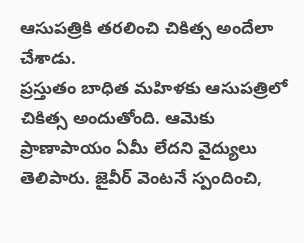ఆసుపత్రికి తరలించి చికిత్స అందేలా చేశాడు.
ప్రస్తుతం బాధిత మహిళకు ఆసుపత్రిలో చికిత్స అందుతోంది. ఆమెకు ప్రాణాపాయం ఏమీ లేదని వైద్యులు తెలిపారు. జైవీర్ వెంటనే స్పందించి,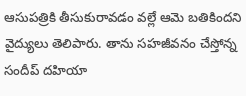ఆసుపత్రికి తీసుకురావడం వల్లే ఆమె బతికిందని వైద్యులు తెలిపారు. తాను సహజీవనం చేస్తోన్న సందీప్ దహియా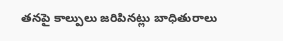తనపై కాల్పులు జరిపినట్లు బాధితురాలు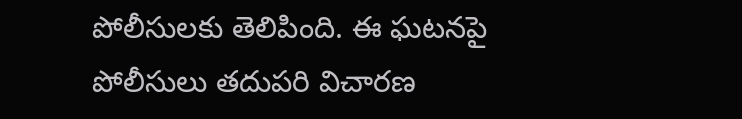పోలీసులకు తెలిపింది. ఈ ఘటనపై పోలీసులు తదుపరి విచారణ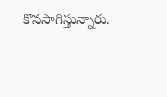కొనసాగిస్తున్నారు.